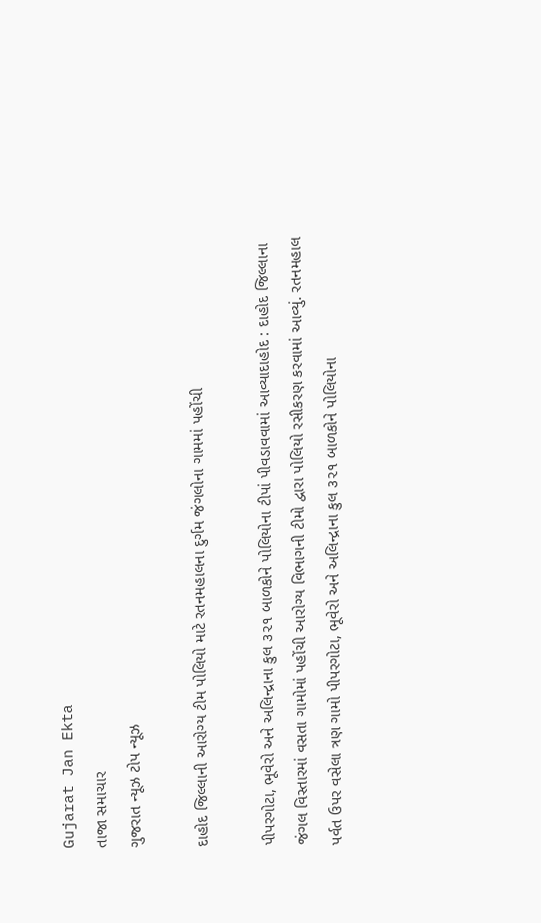Gujarat Jan Ekta
તાજા સમાચાર
ગુજરાત ન્યૂઝ ટોપ ન્યૂઝ

દાહોદ જિલ્લાની આરોગ્ય ટીમ પોલિયો માટે રતનમહાલના દુર્ગમ જંગલોના ગામમાં પહોંચી

પીપરગોટા, ભૂવેરો અને અલિન્દ્રાના કુલ ૩૨૧ બાળકોને પોલિયોના ટીપાં પીવડાવવામાં આવ્યાદાહોદ : દાહોદ જિલ્લાના જંગલ વિસ્તારમાં વસતા ગામોમાં પહોંચી આરોગ્ય વિભાગની ટીમો દ્વારા પોલિયો રસીકરણ કરવામાં આવ્યું. રતનમહાલ પર્વત ઉપર વસેલા ત્રણ ગામો પીપરગોટા, ભૂવેરો અને અલિન્દ્રાના કુલ ૩૨૧ બાળકોને પોલિયોના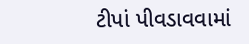ટીપાં પીવડાવવામાં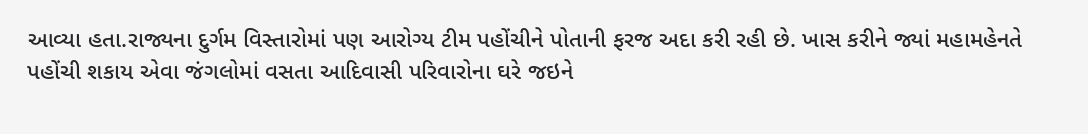આવ્યા હતા.રાજ્યના દુર્ગમ વિસ્તારોમાં પણ આરોગ્ય ટીમ પહોંચીને પોતાની ફરજ અદા કરી રહી છે. ખાસ કરીને જ્યાં મહામહેનતે પહોંચી શકાય એવા જંગલોમાં વસતા આદિવાસી પરિવારોના ઘરે જઇને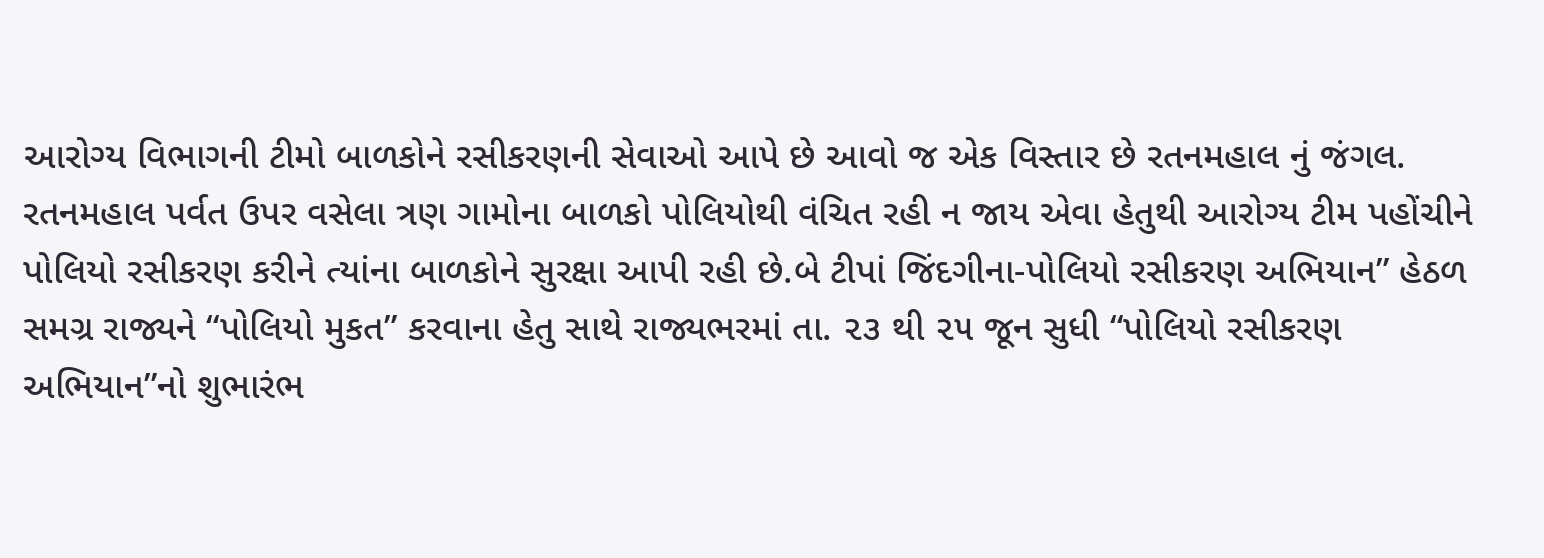આરોગ્ય વિભાગની ટીમો બાળકોને રસીકરણની સેવાઓ આપે છે આવો જ એક વિસ્તાર છે રતનમહાલ નું જંગલ. રતનમહાલ પર્વત ઉપર વસેલા ત્રણ ગામોના બાળકો પોલિયોથી વંચિત રહી ન જાય એવા હેતુથી આરોગ્ય ટીમ પહોંચીને પોલિયો રસીકરણ કરીને ત્યાંના બાળકોને સુરક્ષા આપી રહી છે.બે ટીપાં જિંદગીના-પોલિયો રસીકરણ અભિયાન” હેઠળ સમગ્ર રાજ્યને “પોલિયો મુકત” કરવાના હેતુ સાથે રાજ્યભરમાં તા. ૨૩ થી ૨૫ જૂન સુધી “પોલિયો રસીકરણ અભિયાન”નો શુભારંભ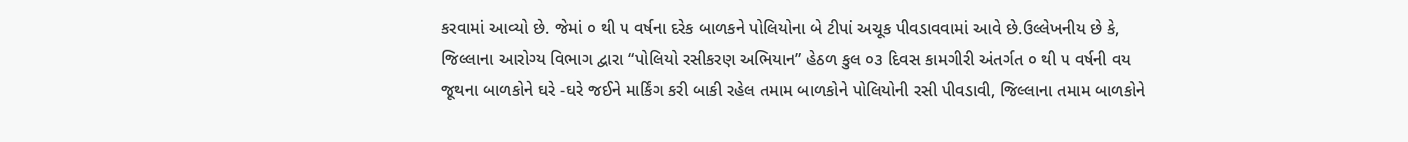કરવામાં આવ્યો છે. જેમાં ૦ થી ૫ વર્ષના દરેક બાળકને પોલિયોના બે ટીપાં અચૂક પીવડાવવામાં આવે છે.ઉલ્લેખનીય છે કે, જિલ્લાના આરોગ્ય વિભાગ દ્વારા “પોલિયો રસીકરણ અભિયાન” હેઠળ કુલ ૦૩ દિવસ કામગીરી અંતર્ગત ૦ થી ૫ વર્ષની વય જૂથના બાળકોને ઘરે -ઘરે જઈને માર્કિંગ કરી બાકી રહેલ તમામ બાળકોને પોલિયોની રસી પીવડાવી, જિલ્લાના તમામ બાળકોને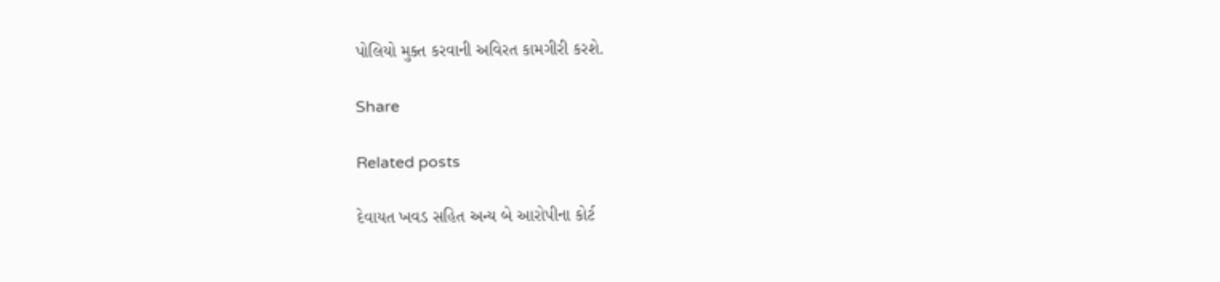પોલિયો મુક્ત કરવાની અવિરત કામગીરી કરશે.

Share

Related posts

દેવાયત ખવડ સહિત અન્ય બે આરોપીના કોર્ટ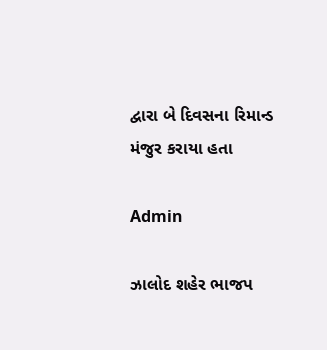દ્વારા બે દિવસના રિમાન્ડ મંજુર કરાયા હતા

Admin

ઝાલોદ શહેર ભાજપ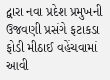દ્વારા નવા પ્રદેશ પ્રમુખની ઉજવણી પ્રસંગે ફટાકડા ફોડી મીઠાઈ વહેંચવામાં આવી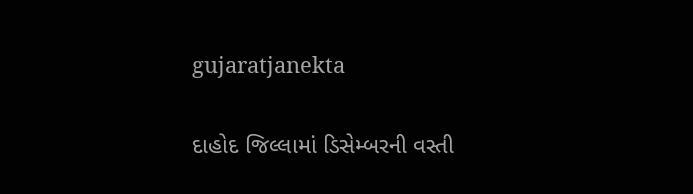gujaratjanekta

દાહોદ જિલ્લામાં ડિસેમ્બરની વસ્તી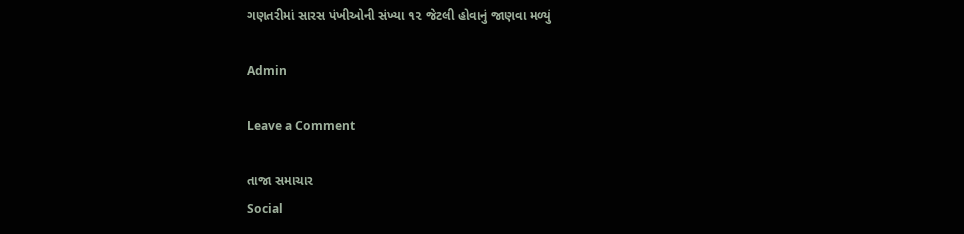ગણતરીમાં સારસ પંખીઓની સંખ્યા ૧૨ જેટલી હોવાનું જાણવા મળ્યું

Admin

Leave a Comment

તાજા સમાચાર
Social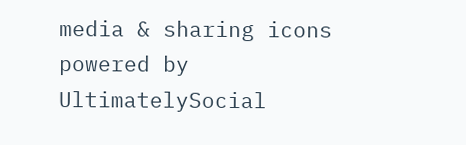media & sharing icons powered by UltimatelySocial